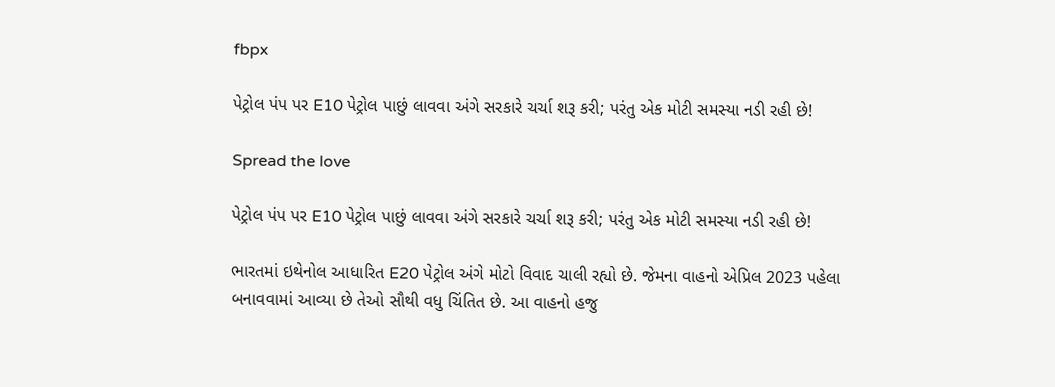fbpx

પેટ્રોલ પંપ પર E10 પેટ્રોલ પાછું લાવવા અંગે સરકારે ચર્ચા શરૂ કરી; પરંતુ એક મોટી સમસ્યા નડી રહી છે!

Spread the love

પેટ્રોલ પંપ પર E10 પેટ્રોલ પાછું લાવવા અંગે સરકારે ચર્ચા શરૂ કરી; પરંતુ એક મોટી સમસ્યા નડી રહી છે!

ભારતમાં ઇથેનોલ આધારિત E20 પેટ્રોલ અંગે મોટો વિવાદ ચાલી રહ્યો છે. જેમના વાહનો એપ્રિલ 2023 પહેલા બનાવવામાં આવ્યા છે તેઓ સૌથી વધુ ચિંતિત છે. આ વાહનો હજુ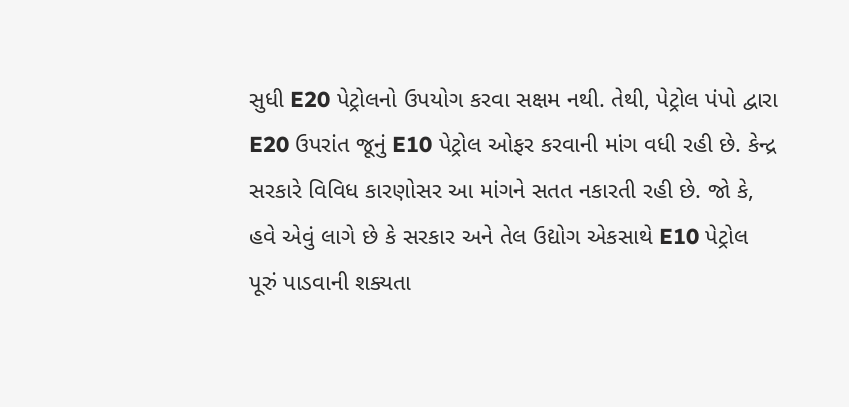સુધી E20 પેટ્રોલનો ઉપયોગ કરવા સક્ષમ નથી. તેથી, પેટ્રોલ પંપો દ્વારા E20 ઉપરાંત જૂનું E10 પેટ્રોલ ઓફર કરવાની માંગ વધી રહી છે. કેન્દ્ર સરકારે વિવિધ કારણોસર આ માંગને સતત નકારતી રહી છે. જો કે, હવે એવું લાગે છે કે સરકાર અને તેલ ઉદ્યોગ એકસાથે E10 પેટ્રોલ પૂરું પાડવાની શક્યતા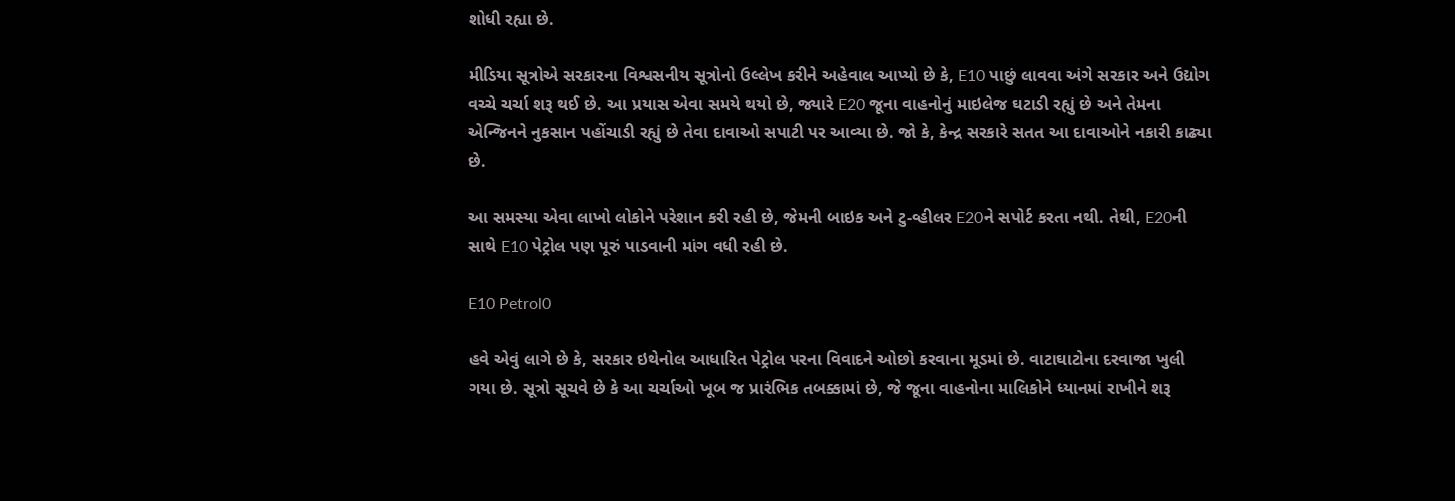શોધી રહ્યા છે.

મીડિયા સૂત્રોએ સરકારના વિશ્વસનીય સૂત્રોનો ઉલ્લેખ કરીને અહેવાલ આપ્યો છે કે, E10 પાછું લાવવા અંગે સરકાર અને ઉદ્યોગ વચ્ચે ચર્ચા શરૂ થઈ છે. આ પ્રયાસ એવા સમયે થયો છે, જ્યારે E20 જૂના વાહનોનું માઇલેજ ઘટાડી રહ્યું છે અને તેમના એન્જિનને નુકસાન પહોંચાડી રહ્યું છે તેવા દાવાઓ સપાટી પર આવ્યા છે. જો કે, કેન્દ્ર સરકારે સતત આ દાવાઓને નકારી કાઢ્યા છે.

આ સમસ્યા એવા લાખો લોકોને પરેશાન કરી રહી છે, જેમની બાઇક અને ટુ-વ્હીલર E20ને સપોર્ટ કરતા નથી. તેથી, E20ની સાથે E10 પેટ્રોલ પણ પૂરું પાડવાની માંગ વધી રહી છે.

E10 Petrol0

હવે એવું લાગે છે કે, સરકાર ઇથેનોલ આધારિત પેટ્રોલ પરના વિવાદને ઓછો કરવાના મૂડમાં છે. વાટાઘાટોના દરવાજા ખુલી ગયા છે. સૂત્રો સૂચવે છે કે આ ચર્ચાઓ ખૂબ જ પ્રારંભિક તબક્કામાં છે, જે જૂના વાહનોના માલિકોને ધ્યાનમાં રાખીને શરૂ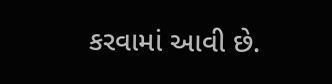કરવામાં આવી છે.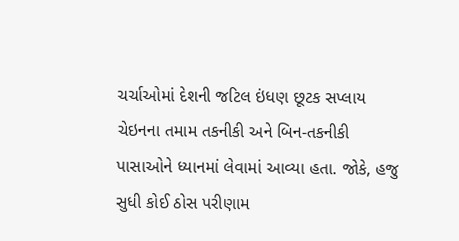ચર્ચાઓમાં દેશની જટિલ ઇંધણ છૂટક સપ્લાય ચેઇનના તમામ તકનીકી અને બિન-તકનીકી પાસાઓને ધ્યાનમાં લેવામાં આવ્યા હતા. જોકે, હજુ સુધી કોઈ ઠોસ પરીણામ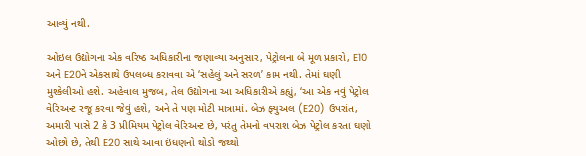આવ્યું નથી.

ઓઇલ ઉદ્યોગના એક વરિષ્ઠ અધિકારીના જણાવ્યા અનુસાર, પેટ્રોલના બે મૂળ પ્રકારો, E10 અને E20ને એકસાથે ઉપલબ્ધ કરાવવા એ ‘સહેલું અને સરળ’ કામ નથી. તેમાં ઘણી મુશ્કેલીઓ હશે. અહેવાલ મુજબ, તેલ ઉદ્યોગના આ અધિકારીએ કહ્યું, ‘આ એક નવું પેટ્રોલ વેરિઅન્ટ રજૂ કરવા જેવું હશે, અને તે પણ મોટી માત્રામાં. બેઝ ફ્યુઅલ (E20) ઉપરાંત, અમારી પાસે 2 કે 3 પ્રીમિયમ પેટ્રોલ વેરિઅન્ટ છે, પરંતુ તેમનો વપરાશ બેઝ પેટ્રોલ કરતા ઘણો ઓછો છે, તેથી E20 સાથે આવા ઇંધણનો થોડો જથ્થો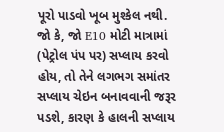પૂરો પાડવો ખૂબ મુશ્કેલ નથી. જો કે, જો E10 મોટી માત્રામાં (પેટ્રોલ પંપ પર) સપ્લાય કરવો હોય, તો તેને લગભગ સમાંતર સપ્લાય ચેઇન બનાવવાની જરૂર પડશે, કારણ કે હાલની સપ્લાય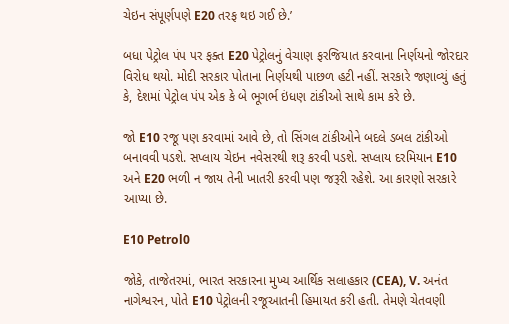ચેઇન સંપૂર્ણપણે E20 તરફ થઇ ગઈ છે.’

બધા પેટ્રોલ પંપ પર ફક્ત E20 પેટ્રોલનું વેચાણ ફરજિયાત કરવાના નિર્ણયનો જોરદાર વિરોધ થયો. મોદી સરકાર પોતાના નિર્ણયથી પાછળ હટી નહીં. સરકારે જણાવ્યું હતું કે, દેશમાં પેટ્રોલ પંપ એક કે બે ભૂગર્ભ ઇંધણ ટાંકીઓ સાથે કામ કરે છે.

જો E10 રજૂ પણ કરવામાં આવે છે, તો સિંગલ ટાંકીઓને બદલે ડબલ ટાંકીઓ બનાવવી પડશે. સપ્લાય ચેઇન નવેસરથી શરૂ કરવી પડશે. સપ્લાય દરમિયાન E10 અને E20 ભળી ન જાય તેની ખાતરી કરવી પણ જરૂરી રહેશે. આ કારણો સરકારે આપ્યા છે.

E10 Petrol0

જોકે, તાજેતરમાં, ભારત સરકારના મુખ્ય આર્થિક સલાહકાર (CEA), V. અનંત નાગેશ્વરન, પોતે E10 પેટ્રોલની રજૂઆતની હિમાયત કરી હતી. તેમણે ચેતવણી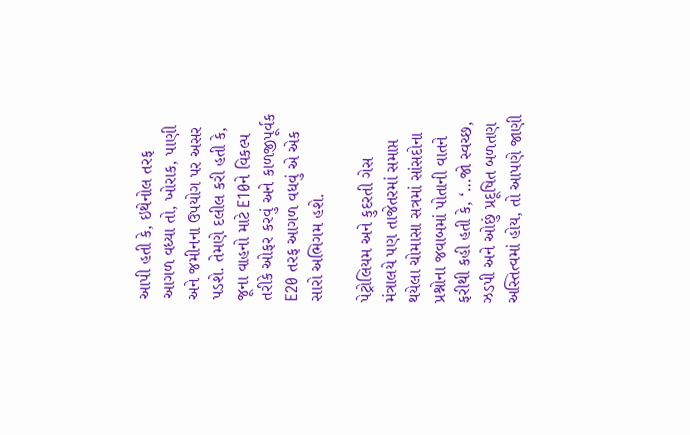આપી હતી કે, ઇથેનોલ તરફ આગળ વધ્યા તો, ખોરાક, પાણી અને જમીનના ઉપયોગ પર અસર પડશે. તેમણે દલીલ કરી હતી કે, જૂના વાહનો માટે E10ને વિકલ્પ તરીકે ઓફર કરવું અને કાળજીપૂર્વક E20 તરફ આગળ વધવું એ એક સારો અભિગમ હશે.

પેટ્રોલિયમ અને કુદરતી ગેસ મંત્રાલયે પણ તાજેતરમાં સમાપ્ત થયેલા ચોમાસા સત્રમાં સાંસદોના પ્રશ્નોના જવાબમાં પોતાની વાતને ફરીથી કહી હતી કે, ‘…જો સ્વચ્છ, ઝડપી અને ઓછું પ્રદૂષિત બળતણ અસ્તિત્વમાં હોય, તો આપણે જાણી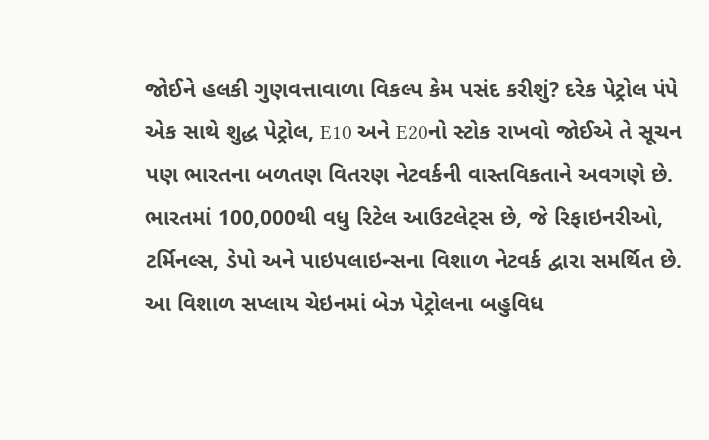જોઈને હલકી ગુણવત્તાવાળા વિકલ્પ કેમ પસંદ કરીશું? દરેક પેટ્રોલ પંપે એક સાથે શુદ્ધ પેટ્રોલ, E10 અને E20નો સ્ટોક રાખવો જોઈએ તે સૂચન પણ ભારતના બળતણ વિતરણ નેટવર્કની વાસ્તવિકતાને અવગણે છે. ભારતમાં 100,000થી વધુ રિટેલ આઉટલેટ્સ છે, જે રિફાઇનરીઓ, ટર્મિનલ્સ, ડેપો અને પાઇપલાઇન્સના વિશાળ નેટવર્ક દ્વારા સમર્થિત છે. આ વિશાળ સપ્લાય ચેઇનમાં બેઝ પેટ્રોલના બહુવિધ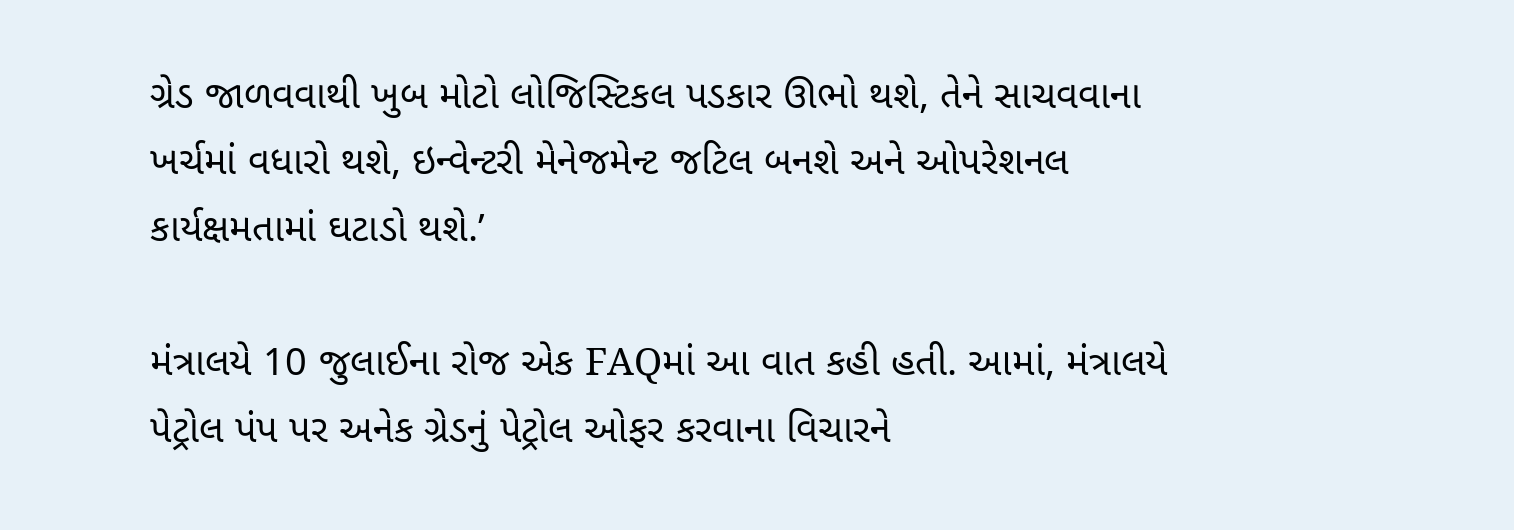ગ્રેડ જાળવવાથી ખુબ મોટો લોજિસ્ટિકલ પડકાર ઊભો થશે, તેને સાચવવાના ખર્ચમાં વધારો થશે, ઇન્વેન્ટરી મેનેજમેન્ટ જટિલ બનશે અને ઓપરેશનલ કાર્યક્ષમતામાં ઘટાડો થશે.’

મંત્રાલયે 10 જુલાઈના રોજ એક FAQમાં આ વાત કહી હતી. આમાં, મંત્રાલયે પેટ્રોલ પંપ પર અનેક ગ્રેડનું પેટ્રોલ ઓફર કરવાના વિચારને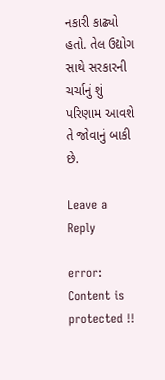નકારી કાઢ્યો હતો. તેલ ઉદ્યોગ સાથે સરકારની ચર્ચાનું શું પરિણામ આવશે તે જોવાનું બાકી છે.

Leave a Reply

error: Content is protected !!